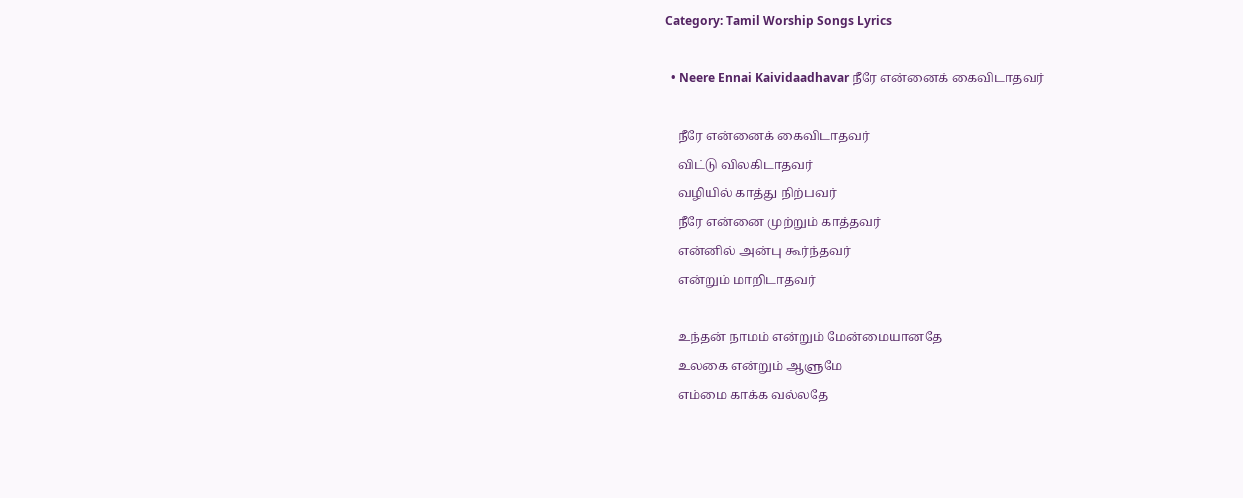Category: Tamil Worship Songs Lyrics

  • Neere Ennai Kaividaadhavar நீரே என்னைக் கைவிடாதவர்

    நீரே என்னைக் கைவிடாதவர்
    விட்டு விலகிடாதவர்
    வழியில் காத்து நிற்பவர்
    நீரே என்னை முற்றும் காத்தவர்
    என்னில் அன்பு கூர்ந்தவர்
    என்றும் மாறிடாதவர்

    உந்தன் நாமம் என்றும் மேன்மையானதே
    உலகை என்றும் ஆளுமே
    எம்மை காக்க வல்லதே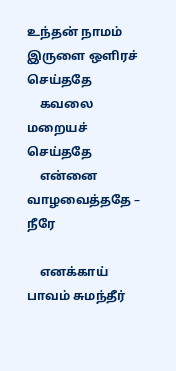உந்தன் நாமம் இருளை ஒளிரச் செய்ததே
    கவலை மறையச் செய்ததே
    என்னை வாழவைத்ததே – நீரே

    எனக்காய் பாவம் சுமந்தீர்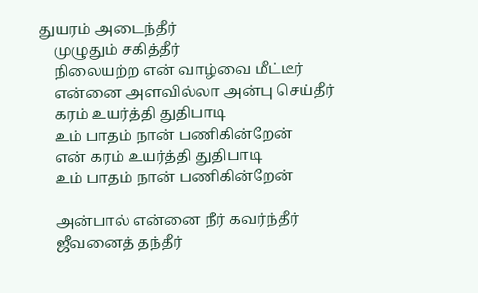துயரம் அடைந்தீர்
    முழுதும் சகித்தீர்
    நிலையற்ற என் வாழ்வை மீட்டீர்
    என்னை அளவில்லா அன்பு செய்தீர்
    கரம் உயர்த்தி துதிபாடி
    உம் பாதம் நான் பணிகின்றேன்
    என் கரம் உயர்த்தி துதிபாடி
    உம் பாதம் நான் பணிகின்றேன்

    அன்பால் என்னை நீர் கவர்ந்தீர்
    ஜீவனைத் தந்தீர்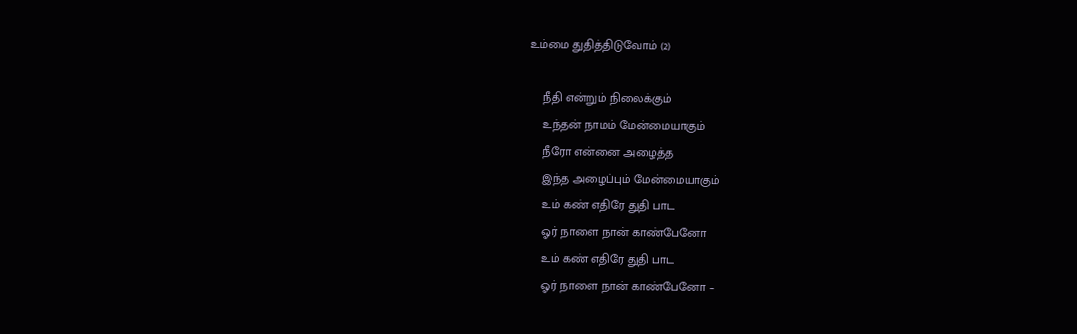உம்மை துதித்திடுவோம் (2)

    நீதி என்றும் நிலைக்கும்
    உந்தன் நாமம் மேன்மையாகும்
    நீரோ என்னை அழைத்த
    இந்த அழைப்பும் மேன்மையாகும்
    உம் கண் எதிரே துதி பாட
    ஓர் நாளை நான் காண்பேனோ
    உம் கண் எதிரே துதி பாட
    ஓர் நாளை நான் காண்பேனோ –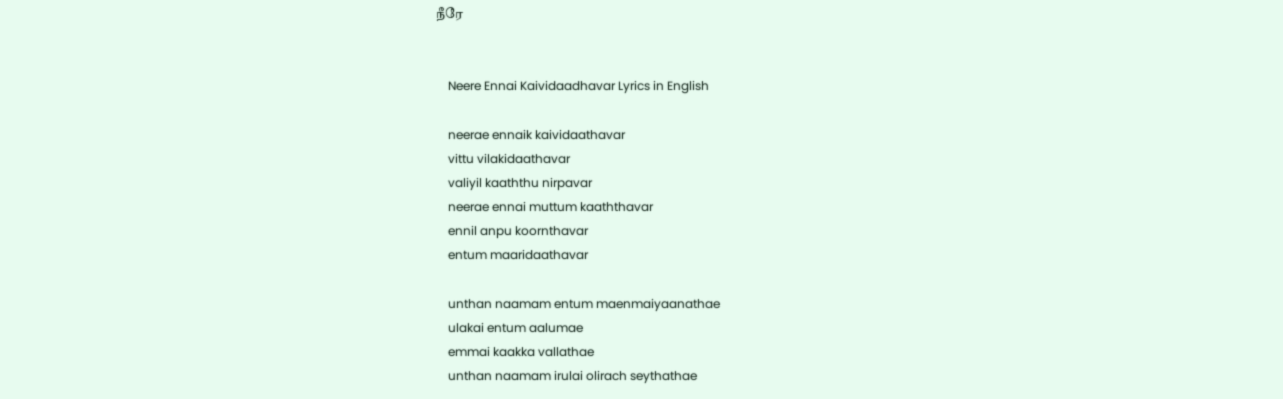நீரே


    Neere Ennai Kaividaadhavar Lyrics in English

    neerae ennaik kaividaathavar
    vittu vilakidaathavar
    valiyil kaaththu nirpavar
    neerae ennai muttum kaaththavar
    ennil anpu koornthavar
    entum maaridaathavar

    unthan naamam entum maenmaiyaanathae
    ulakai entum aalumae
    emmai kaakka vallathae
    unthan naamam irulai olirach seythathae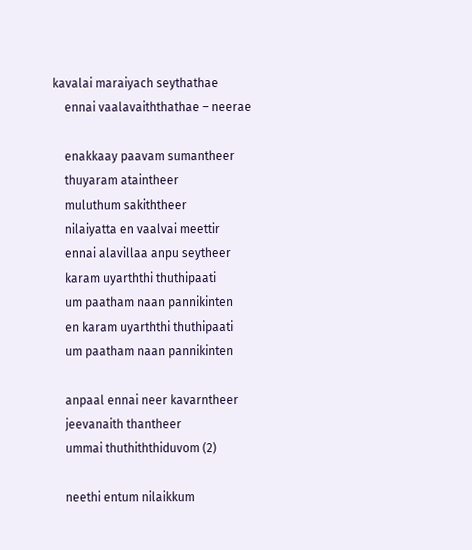kavalai maraiyach seythathae
    ennai vaalavaiththathae – neerae

    enakkaay paavam sumantheer
    thuyaram ataintheer
    muluthum sakiththeer
    nilaiyatta en vaalvai meettir
    ennai alavillaa anpu seytheer
    karam uyarththi thuthipaati
    um paatham naan pannikinten
    en karam uyarththi thuthipaati
    um paatham naan pannikinten

    anpaal ennai neer kavarntheer
    jeevanaith thantheer
    ummai thuthiththiduvom (2)

    neethi entum nilaikkum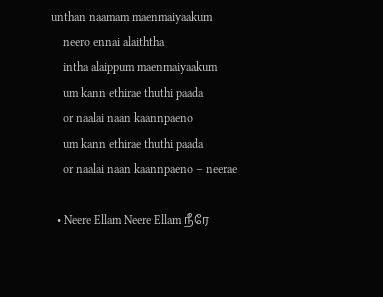unthan naamam maenmaiyaakum
    neero ennai alaiththa
    intha alaippum maenmaiyaakum
    um kann ethirae thuthi paada
    or naalai naan kaannpaeno
    um kann ethirae thuthi paada
    or naalai naan kaannpaeno – neerae

  • Neere Ellam Neere Ellam நீரே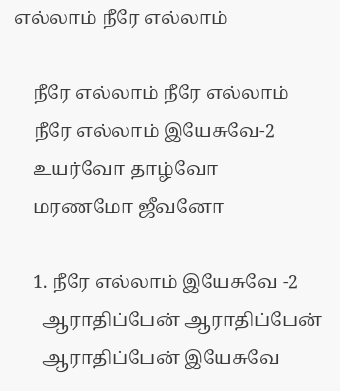எல்லாம் நீரே எல்லாம்

    நீரே எல்லாம் நீரே எல்லாம்
    நீரே எல்லாம் இயேசுவே-2
    உயர்வோ தாழ்வோ
    மரணமோ ஜீவனோ

    1. நீரே எல்லாம் இயேசுவே -2
      ஆராதிப்பேன் ஆராதிப்பேன்
      ஆராதிப்பேன் இயேசுவே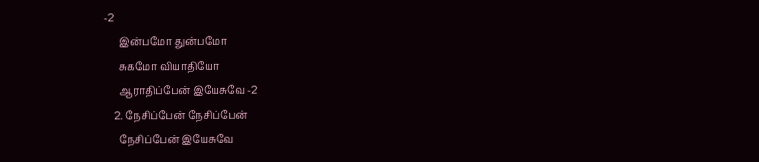-2
      இன்பமோ துன்பமோ
      சுகமோ வியாதியோ
      ஆராதிப்பேன் இயேசுவே -2
    2. நேசிப்பேன் நேசிப்பேன்
      நேசிப்பேன் இயேசுவே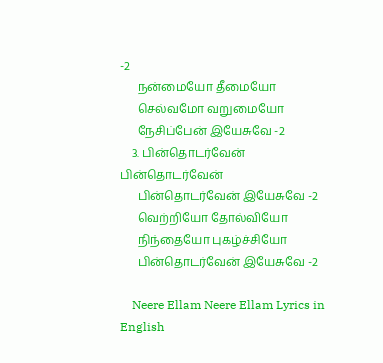-2
      நன்மையோ தீமையோ
      செல்வமோ வறுமையோ
      நேசிப்பேன் இயேசுவே -2
    3. பின்தொடர்வேன் பின்தொடர்வேன்
      பின்தொடர்வேன் இயேசுவே -2
      வெற்றியோ தோல்வியோ
      நிந்தையோ புகழ்ச்சியோ
      பின்தொடர்வேன் இயேசுவே -2

    Neere Ellam Neere Ellam Lyrics in English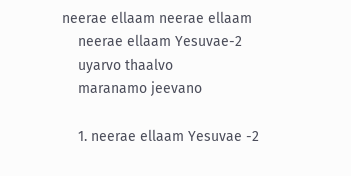neerae ellaam neerae ellaam
    neerae ellaam Yesuvae-2
    uyarvo thaalvo
    maranamo jeevano

    1. neerae ellaam Yesuvae -2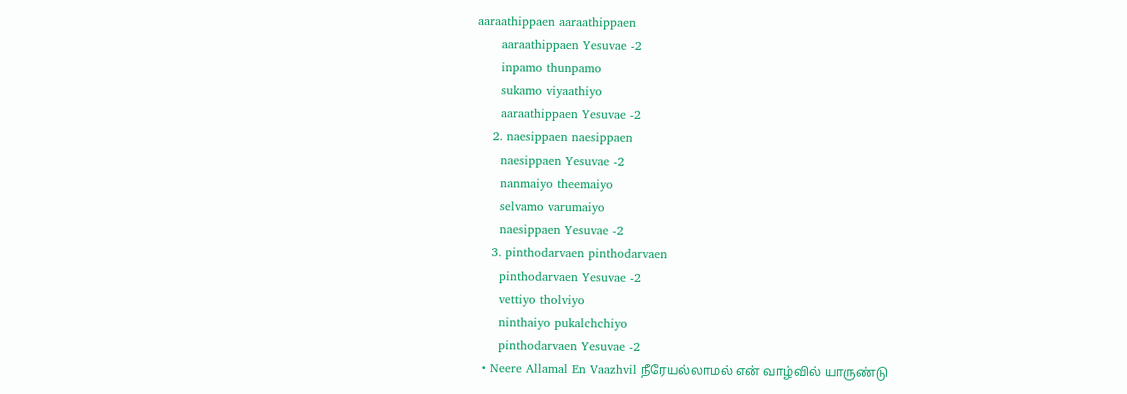aaraathippaen aaraathippaen
      aaraathippaen Yesuvae -2
      inpamo thunpamo
      sukamo viyaathiyo
      aaraathippaen Yesuvae -2
    2. naesippaen naesippaen
      naesippaen Yesuvae -2
      nanmaiyo theemaiyo
      selvamo varumaiyo
      naesippaen Yesuvae -2
    3. pinthodarvaen pinthodarvaen
      pinthodarvaen Yesuvae -2
      vettiyo tholviyo
      ninthaiyo pukalchchiyo
      pinthodarvaen Yesuvae -2
  • Neere Allamal En Vaazhvil நீரேயல்லாமல் என் வாழ்வில் யாருண்டு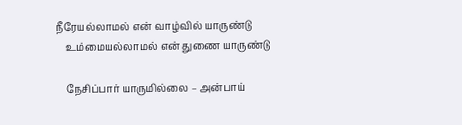நீரேயல்லாமல் என் வாழ்வில் யாருண்டு
    உம்மையல்லாமல் என் துணை யாருண்டு

    நேசிப்பார் யாருமில்லை – அன்பாய்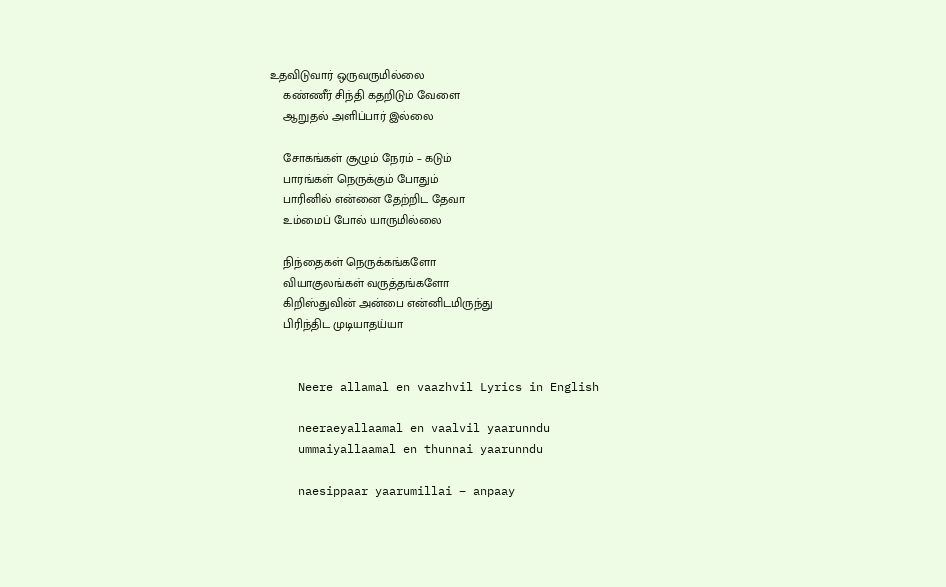உதவிடுவார் ஒருவருமில்லை
    கண்ணீர் சிந்தி கதறிடும் வேளை
    ஆறுதல் அளிப்பார் இல்லை

    சோகங்கள் சூழும் நேரம் – கடும்
    பாரங்கள் நெருக்கும் போதும்
    பாரினில் என்னை தேற்றிட தேவா
    உம்மைப் போல் யாருமில்லை

    நிந்தைகள் நெருக்கங்களோ
    வியாகுலங்கள் வருத்தங்களோ
    கிறிஸ்துவின் அன்பை என்னிடமிருந்து
    பிரிந்திட முடியாதய்யா


    Neere allamal en vaazhvil Lyrics in English

    neeraeyallaamal en vaalvil yaarunndu
    ummaiyallaamal en thunnai yaarunndu

    naesippaar yaarumillai – anpaay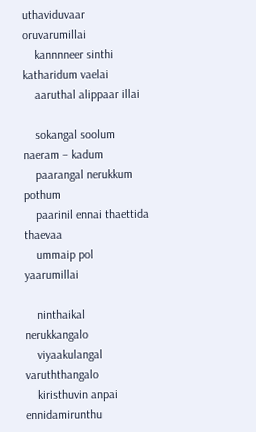uthaviduvaar oruvarumillai
    kannnneer sinthi katharidum vaelai
    aaruthal alippaar illai

    sokangal soolum naeram – kadum
    paarangal nerukkum pothum
    paarinil ennai thaettida thaevaa
    ummaip pol yaarumillai

    ninthaikal nerukkangalo
    viyaakulangal varuththangalo
    kiristhuvin anpai ennidamirunthu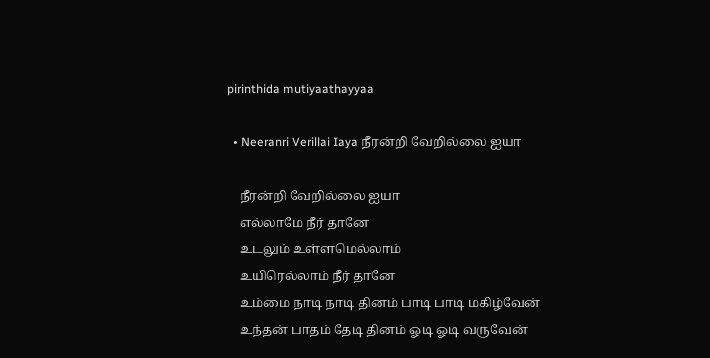pirinthida mutiyaathayyaa

  • Neeranri Verillai Iaya நீரன்றி வேறில்லை ஐயா

    நீரன்றி வேறில்லை ஐயா
    எல்லாமே நீர் தானே
    உடலும் உள்ளமெல்லாம்
    உயிரெல்லாம் நீர் தானே
    உம்மை நாடி நாடி தினம் பாடி பாடி மகிழ்வேன்
    உந்தன் பாதம் தேடி தினம் ஓடி ஓடி வருவேன்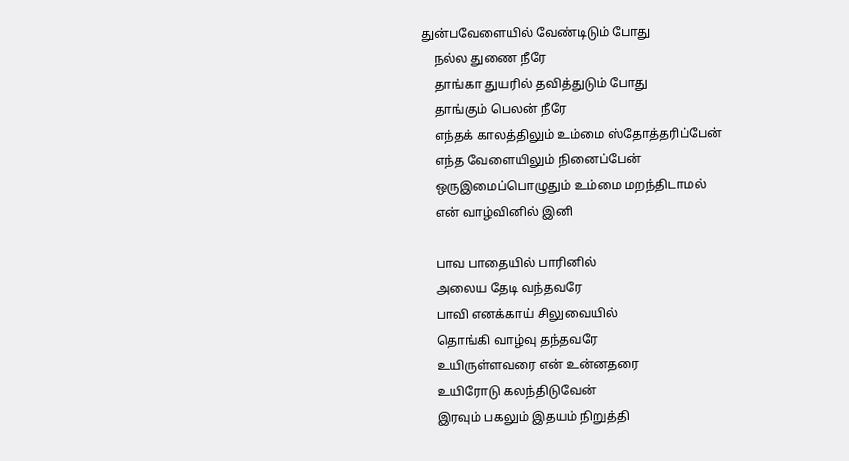துன்பவேளையில் வேண்டிடும் போது
    நல்ல துணை நீரே
    தாங்கா துயரில் தவித்துடும் போது
    தாங்கும் பெலன் நீரே
    எந்தக் காலத்திலும் உம்மை ஸ்தோத்தரிப்பேன்
    எந்த வேளையிலும் நினைப்பேன்
    ஒருஇமைப்பொழுதும் உம்மை மறந்திடாமல்
    என் வாழ்வினில் இனி

    பாவ பாதையில் பாரினில்
    அலைய தேடி வந்தவரே
    பாவி எனக்காய் சிலுவையில்
    தொங்கி வாழ்வு தந்தவரே
    உயிருள்ளவரை என் உன்னதரை
    உயிரோடு கலந்திடுவேன்
    இரவும் பகலும் இதயம் நிறுத்தி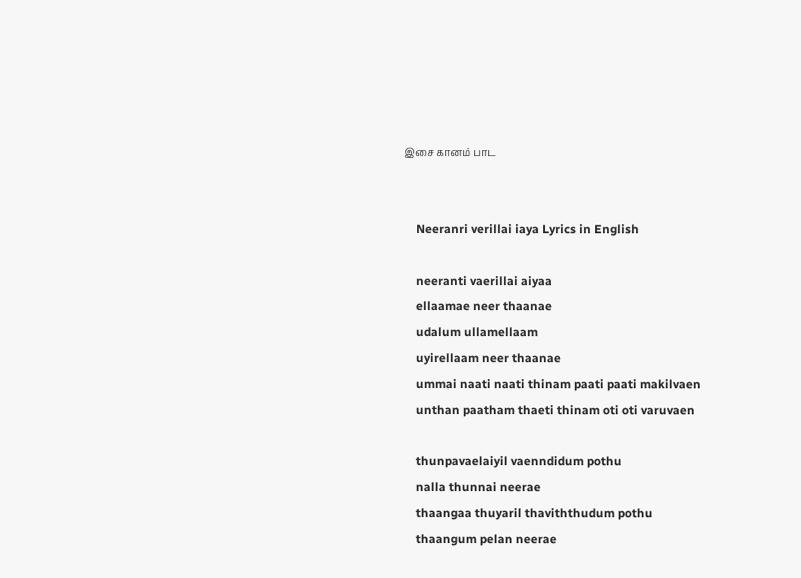இசை கானம் பாட


    Neeranri verillai iaya Lyrics in English

    neeranti vaerillai aiyaa
    ellaamae neer thaanae
    udalum ullamellaam
    uyirellaam neer thaanae
    ummai naati naati thinam paati paati makilvaen
    unthan paatham thaeti thinam oti oti varuvaen

    thunpavaelaiyil vaenndidum pothu
    nalla thunnai neerae
    thaangaa thuyaril thaviththudum pothu
    thaangum pelan neerae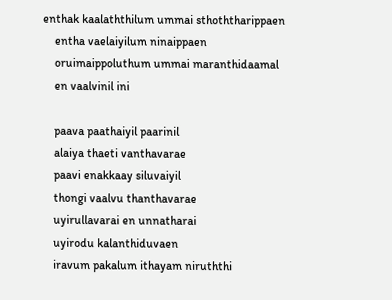enthak kaalaththilum ummai sthoththarippaen
    entha vaelaiyilum ninaippaen
    oruimaippoluthum ummai maranthidaamal
    en vaalvinil ini

    paava paathaiyil paarinil
    alaiya thaeti vanthavarae
    paavi enakkaay siluvaiyil
    thongi vaalvu thanthavarae
    uyirullavarai en unnatharai
    uyirodu kalanthiduvaen
    iravum pakalum ithayam niruththi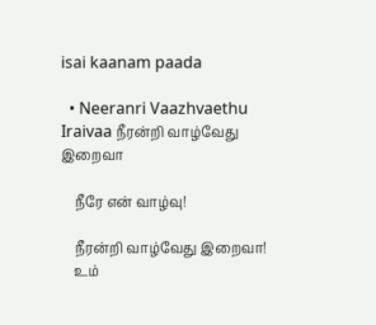isai kaanam paada

  • Neeranri Vaazhvaethu Iraivaa நீரன்றி வாழ்வேது இறைவா

    நீரே என் வாழ்வு!

    நீரன்றி வாழ்வேது இறைவா!
    உம்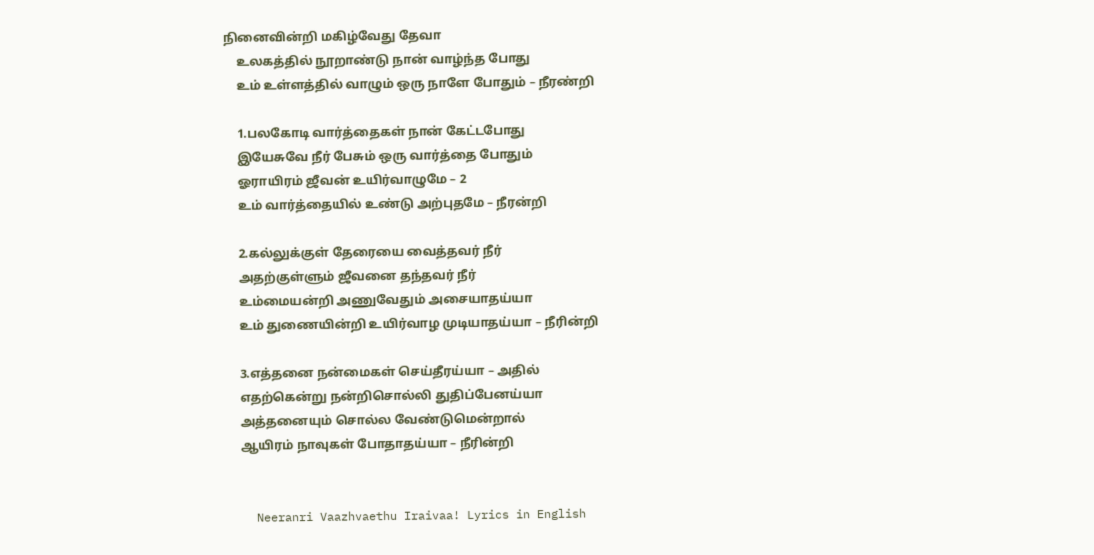நினைவின்றி மகிழ்வேது தேவா
    உலகத்தில் நூறாண்டு நான் வாழ்ந்த போது
    உம் உள்ளத்தில் வாழும் ஒரு நாளே போதும் – நீரண்றி

    1.பலகோடி வார்த்தைகள் நான் கேட்டபோது
    இயேசுவே நீர் பேசும் ஒரு வார்த்தை போதும்
    ஓராயிரம் ஜீவன் உயிர்வாழுமே – 2
    உம் வார்த்தையில் உண்டு அற்புதமே – நீரன்றி

    2.கல்லுக்குள் தேரையை வைத்தவர் நீர்
    அதற்குள்ளும் ஜீவனை தந்தவர் நீர்
    உம்மையன்றி அணுவேதும் அசையாதய்யா
    உம் துணையின்றி உயிர்வாழ முடியாதய்யா – நீரின்றி

    3.எத்தனை நன்மைகள் செய்தீரய்யா – அதில்
    எதற்கென்று நன்றிசொல்லி துதிப்பேனய்யா
    அத்தனையும் சொல்ல வேண்டுமென்றால்
    ஆயிரம் நாவுகள் போதாதய்யா – நீரின்றி


    Neeranri Vaazhvaethu Iraivaa! Lyrics in English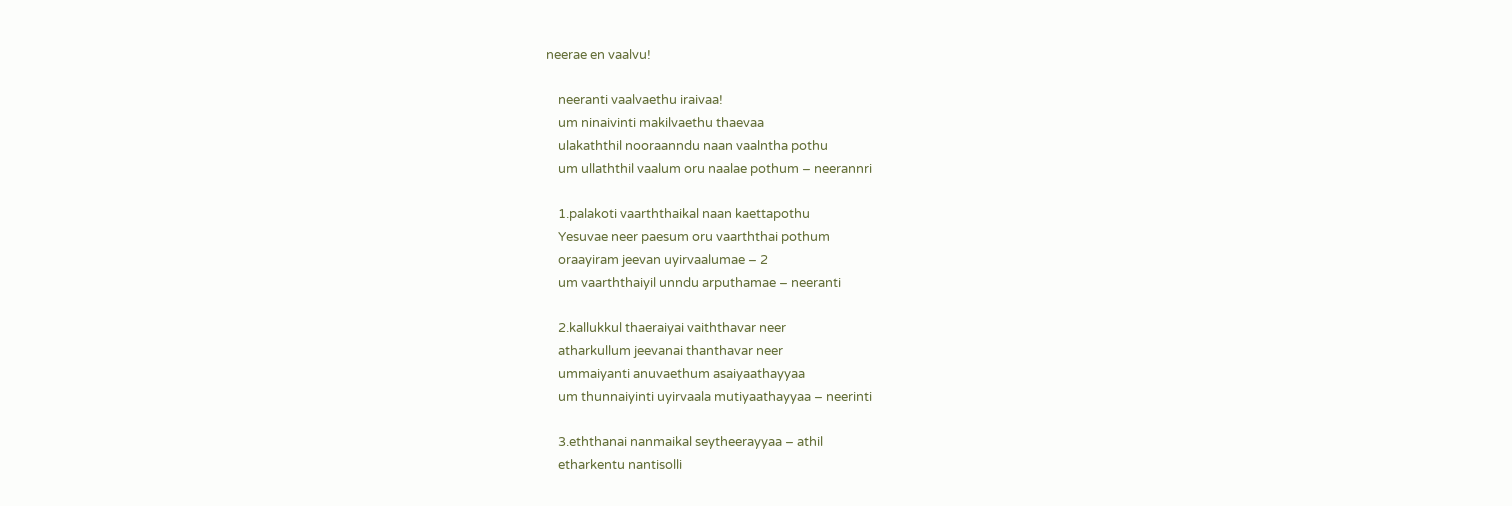neerae en vaalvu!

    neeranti vaalvaethu iraivaa!
    um ninaivinti makilvaethu thaevaa
    ulakaththil nooraanndu naan vaalntha pothu
    um ullaththil vaalum oru naalae pothum – neerannri

    1.palakoti vaarththaikal naan kaettapothu
    Yesuvae neer paesum oru vaarththai pothum
    oraayiram jeevan uyirvaalumae – 2
    um vaarththaiyil unndu arputhamae – neeranti

    2.kallukkul thaeraiyai vaiththavar neer
    atharkullum jeevanai thanthavar neer
    ummaiyanti anuvaethum asaiyaathayyaa
    um thunnaiyinti uyirvaala mutiyaathayyaa – neerinti

    3.eththanai nanmaikal seytheerayyaa – athil
    etharkentu nantisolli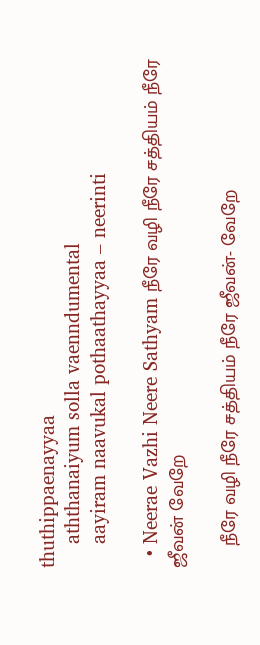thuthippaenayyaa
    aththanaiyum solla vaenndumental
    aayiram naavukal pothaathayyaa – neerinti

  • Neerae Vazhi Neere Sathyam நீரே வழி நீரே சத்தியம் நீரே ஜீவன் வேறே

    நீரே வழி நீரே சத்தியம் நீரே ஜீவன்- வேறே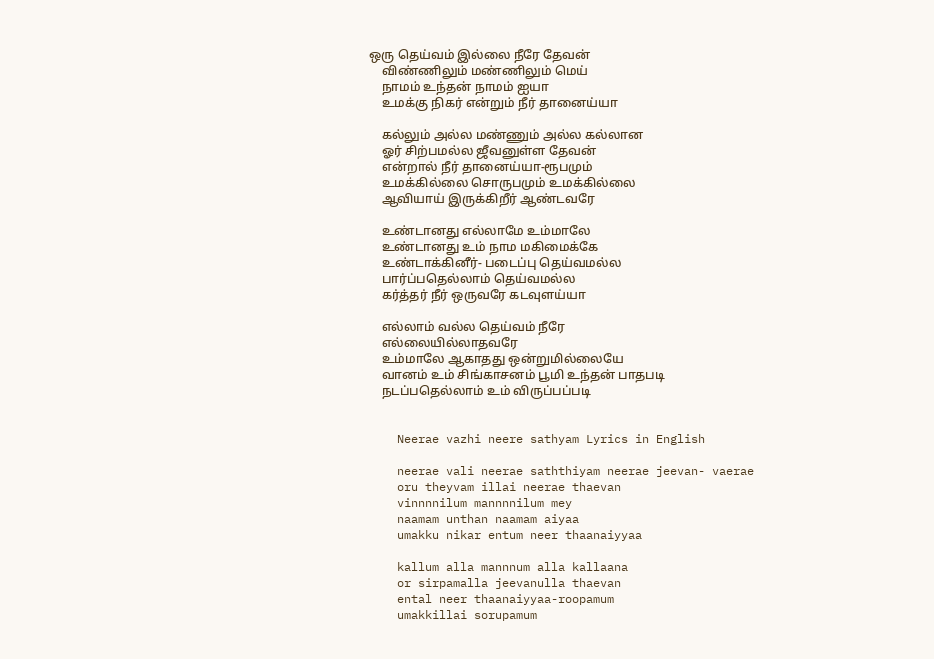ஒரு தெய்வம் இல்லை நீரே தேவன்
    விண்ணிலும் மண்ணிலும் மெய்
    நாமம் உந்தன் நாமம் ஐயா
    உமக்கு நிகர் என்றும் நீர் தானைய்யா

    கல்லும் அல்ல மண்ணும் அல்ல கல்லான
    ஓர் சிற்பமல்ல ஜீவனுள்ள தேவன்
    என்றால் நீர் தானைய்யா-ரூபமும்
    உமக்கில்லை சொருபமும் உமக்கில்லை
    ஆவியாய் இருக்கிறீர் ஆண்டவரே

    உண்டானது எல்லாமே உம்மாலே
    உண்டானது உம் நாம மகிமைக்கே
    உண்டாக்கினீர்- படைப்பு தெய்வமல்ல
    பார்ப்பதெல்லாம் தெய்வமல்ல
    கர்த்தர் நீர் ஒருவரே கடவுளய்யா

    எல்லாம் வல்ல தெய்வம் நீரே
    எல்லையில்லாதவரே
    உம்மாலே ஆகாதது ஒன்றுமில்லையே
    வானம் உம் சிங்காசனம் பூமி உந்தன் பாதபடி
    நடப்பதெல்லாம் உம் விருப்பப்படி


    Neerae vazhi neere sathyam Lyrics in English

    neerae vali neerae saththiyam neerae jeevan- vaerae
    oru theyvam illai neerae thaevan
    vinnnnilum mannnnilum mey
    naamam unthan naamam aiyaa
    umakku nikar entum neer thaanaiyyaa

    kallum alla mannnum alla kallaana
    or sirpamalla jeevanulla thaevan
    ental neer thaanaiyyaa-roopamum
    umakkillai sorupamum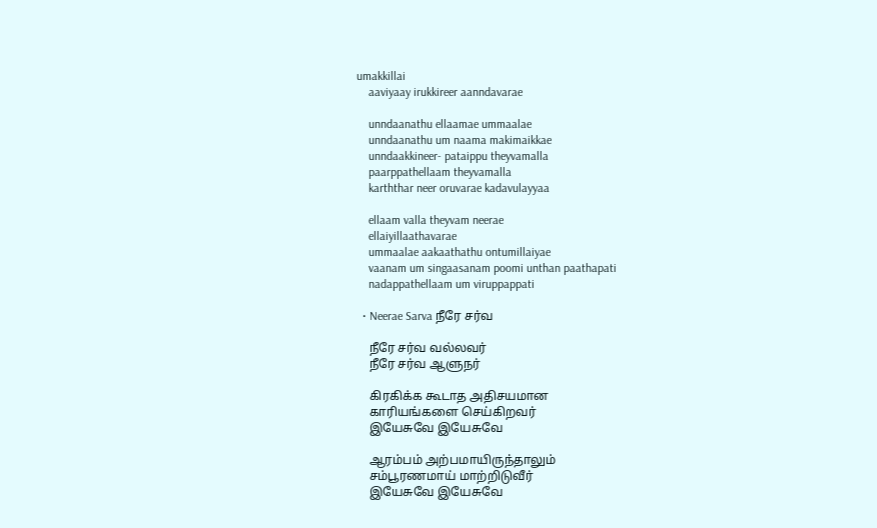umakkillai
    aaviyaay irukkireer aanndavarae

    unndaanathu ellaamae ummaalae
    unndaanathu um naama makimaikkae
    unndaakkineer- pataippu theyvamalla
    paarppathellaam theyvamalla
    karththar neer oruvarae kadavulayyaa

    ellaam valla theyvam neerae
    ellaiyillaathavarae
    ummaalae aakaathathu ontumillaiyae
    vaanam um singaasanam poomi unthan paathapati
    nadappathellaam um viruppappati

  • Neerae Sarva நீரே சர்வ

    நீரே சர்வ வல்லவர்
    நீரே சர்வ ஆளுநர்

    கிரகிக்க கூடாத அதிசயமான
    காரியங்களை செய்கிறவர்
    இயேசுவே இயேசுவே

    ஆரம்பம் அற்பமாயிருந்தாலும்
    சம்பூரணமாய் மாற்றிடுவீர்
    இயேசுவே இயேசுவே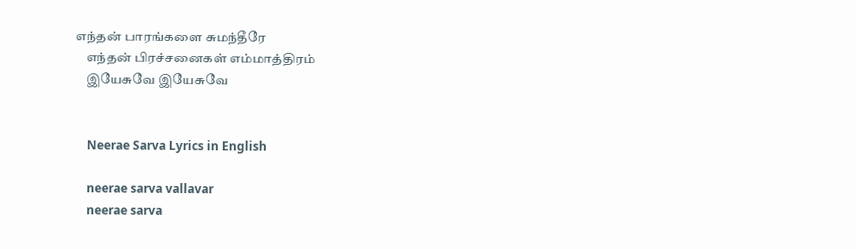எந்தன் பாரங்களை சுமந்தீரே
    எந்தன் பிரச்சனைகள் எம்மாத்திரம்
    இயேசுவே இயேசுவே


    Neerae Sarva Lyrics in English

    neerae sarva vallavar
    neerae sarva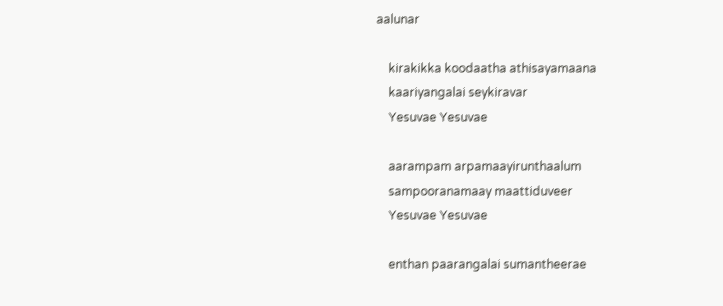aalunar

    kirakikka koodaatha athisayamaana
    kaariyangalai seykiravar
    Yesuvae Yesuvae

    aarampam arpamaayirunthaalum
    sampooranamaay maattiduveer
    Yesuvae Yesuvae

    enthan paarangalai sumantheerae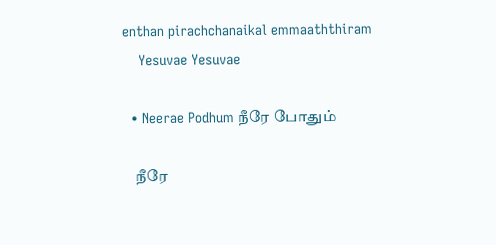enthan pirachchanaikal emmaaththiram
    Yesuvae Yesuvae

  • Neerae Podhum நீரே போதும்

    நீரே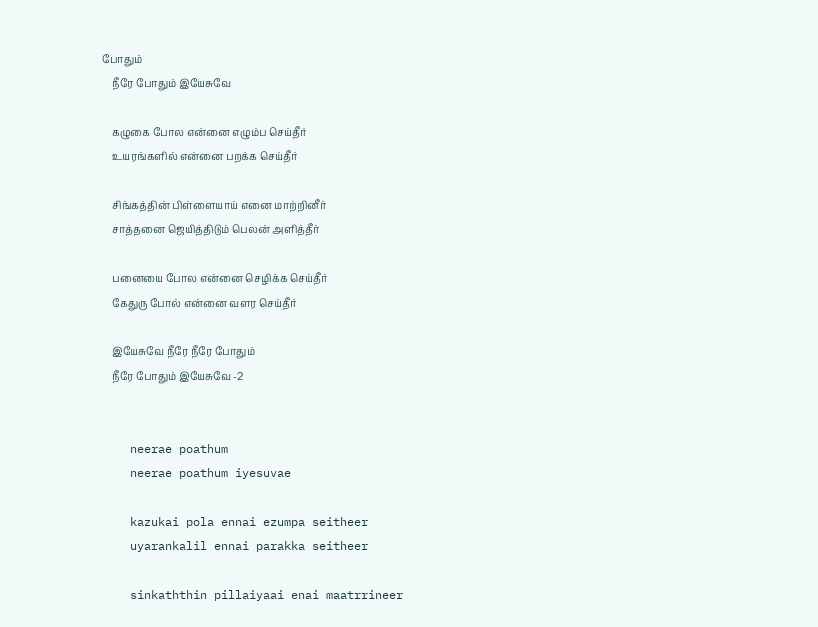போதும்
    நீரே போதும் இயேசுவே

    கழுகை போல என்னை எழும்ப செய்தீர்
    உயரங்களில் என்னை பறக்க செய்தீர்

    சிங்கத்தின் பிள்ளையாய் எனை மாற்றினீர்
    சாத்தனை ஜெயித்திடும் பெலன் அளித்தீர்

    பனையை போல என்னை செழிக்க செய்தீர்
    கேதுரு போல் என்னை வளர செய்தீர்

    இயேசுவே நீரே நீரே போதும்
    நீரே போதும் இயேசுவே -2


    neerae poathum
    neerae poathum iyesuvae

    kazukai pola ennai ezumpa seitheer
    uyarankalil ennai parakka seitheer

    sinkaththin pillaiyaai enai maatrrineer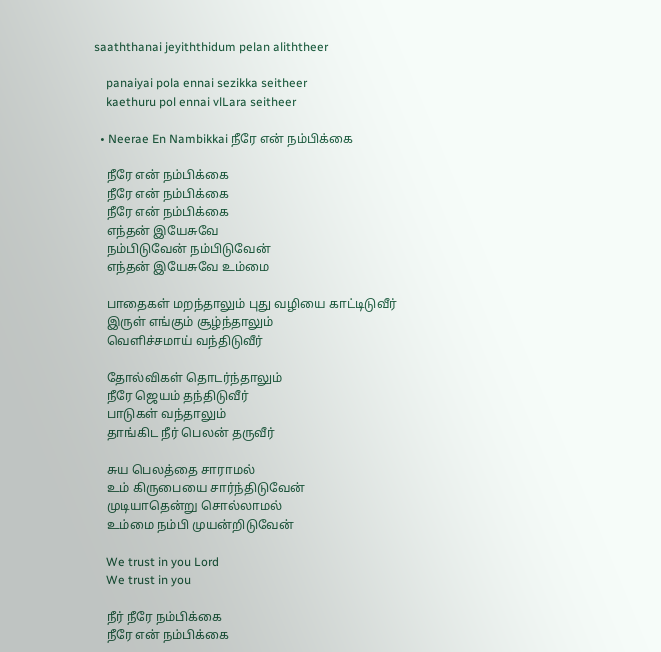saaththanai jeyiththidum pelan aliththeer

    panaiyai pola ennai sezikka seitheer
    kaethuru pol ennai vlLara seitheer

  • Neerae En Nambikkai நீரே என் நம்பிக்கை

    நீரே என் நம்பிக்கை
    நீரே என் நம்பிக்கை
    நீரே என் நம்பிக்கை
    எந்தன் இயேசுவே
    நம்பிடுவேன் நம்பிடுவேன்
    எந்தன் இயேசுவே உம்மை

    பாதைகள் மறந்தாலும் புது வழியை காட்டிடுவீர்
    இருள் எங்கும் சூழ்ந்தாலும்
    வெளிச்சமாய் வந்திடுவீர்

    தோல்விகள் தொடர்ந்தாலும்
    நீரே ஜெயம் தந்திடுவீர்
    பாடுகள் வந்தாலும்
    தாங்கிட நீர் பெலன் தருவீர்

    சுய பெலத்தை சாராமல்
    உம் கிருபையை சார்ந்திடுவேன்
    முடியாதென்று சொல்லாமல்
    உம்மை நம்பி முயன்றிடுவேன்

    We trust in you Lord
    We trust in you

    நீர் நீரே நம்பிக்கை
    நீரே என் நம்பிக்கை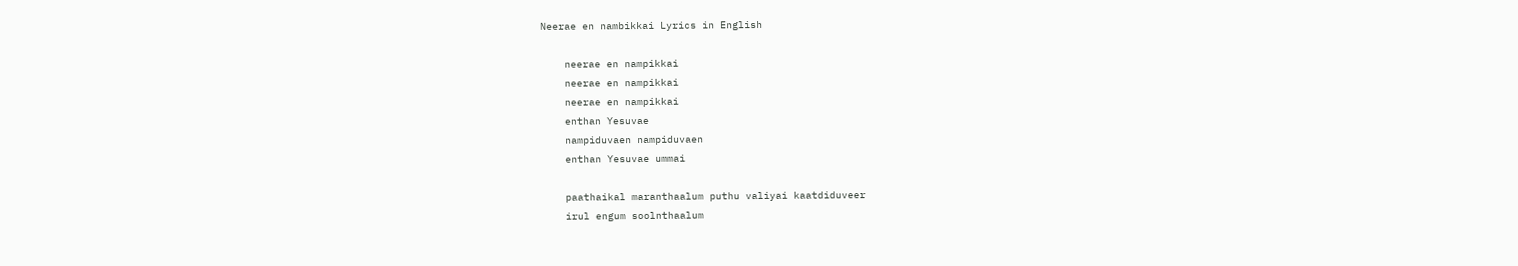Neerae en nambikkai Lyrics in English

    neerae en nampikkai
    neerae en nampikkai
    neerae en nampikkai
    enthan Yesuvae
    nampiduvaen nampiduvaen
    enthan Yesuvae ummai

    paathaikal maranthaalum puthu valiyai kaatdiduveer
    irul engum soolnthaalum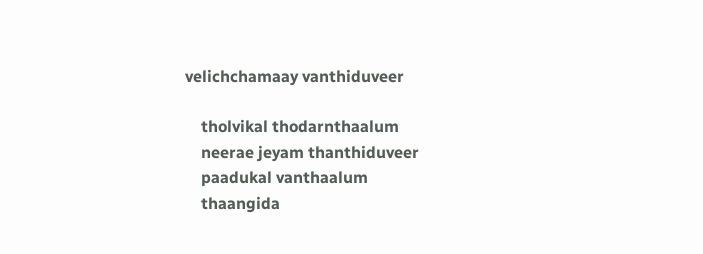velichchamaay vanthiduveer

    tholvikal thodarnthaalum
    neerae jeyam thanthiduveer
    paadukal vanthaalum
    thaangida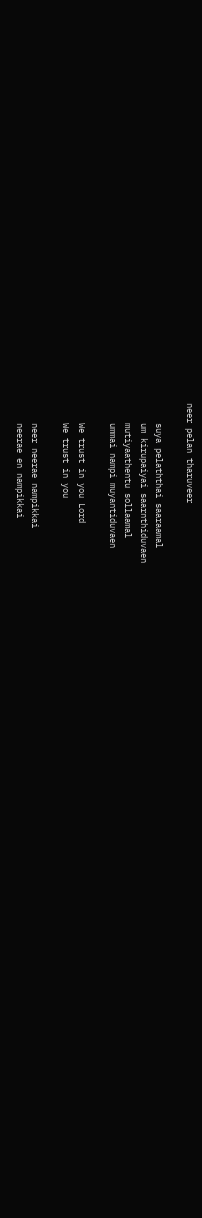neer pelan tharuveer

    suya pelaththai saaraamal
    um kirupaiyai saarnthiduvaen
    mutiyaathentu sollaamal
    ummai nampi muyantiduvaen

    We trust in you Lord
    We trust in you

    neer neerae nampikkai
    neerae en nampikkai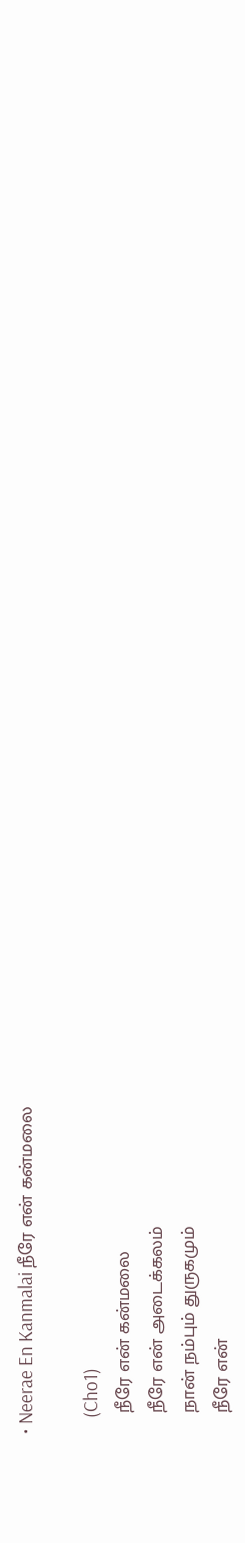• Neerae En Kanmalai நீரே என் கன்மலை

    (Cho1)
    நீரே என் கன்மலை
    நீரே என் அடைக்கலம்
    நான் நம்பும் துருகமும்
    நீரே என்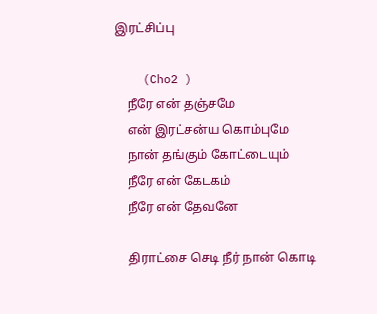இரட்சிப்பு

    (Cho2 )
    நீரே என் தஞ்சமே
    என் இரட்சன்ய கொம்புமே
    நான் தங்கும் கோட்டையும்
    நீரே என் கேடகம்
    நீரே என் தேவனே

    திராட்சை செடி நீர் நான் கொடி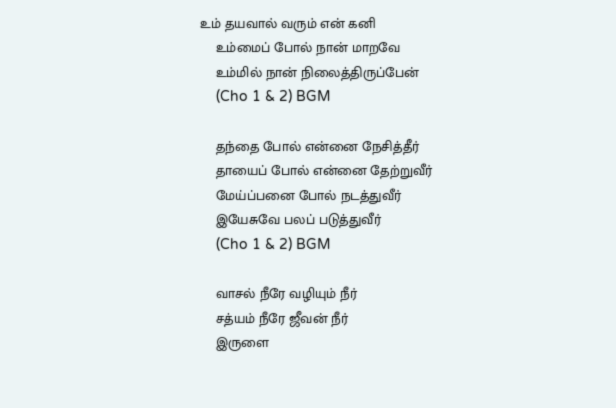உம் தயவால் வரும் என் கனி
    உம்மைப் போல் நான் மாறவே
    உம்மில் நான் நிலைத்திருப்பேன்
    (Cho 1 & 2) BGM

    தந்தை போல் என்னை நேசித்தீர்
    தாயைப் போல் என்னை தேற்றுவீர்
    மேய்ப்பனை போல் நடத்துவீர்
    இயேசுவே பலப் படுத்துவீர்
    (Cho 1 & 2) BGM

    வாசல் நீரே வழியும் நீர்
    சத்யம் நீரே ஜீவன் நீர்
    இருளை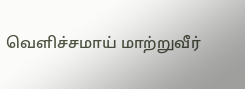வெளிச்சமாய் மாற்றுவீர்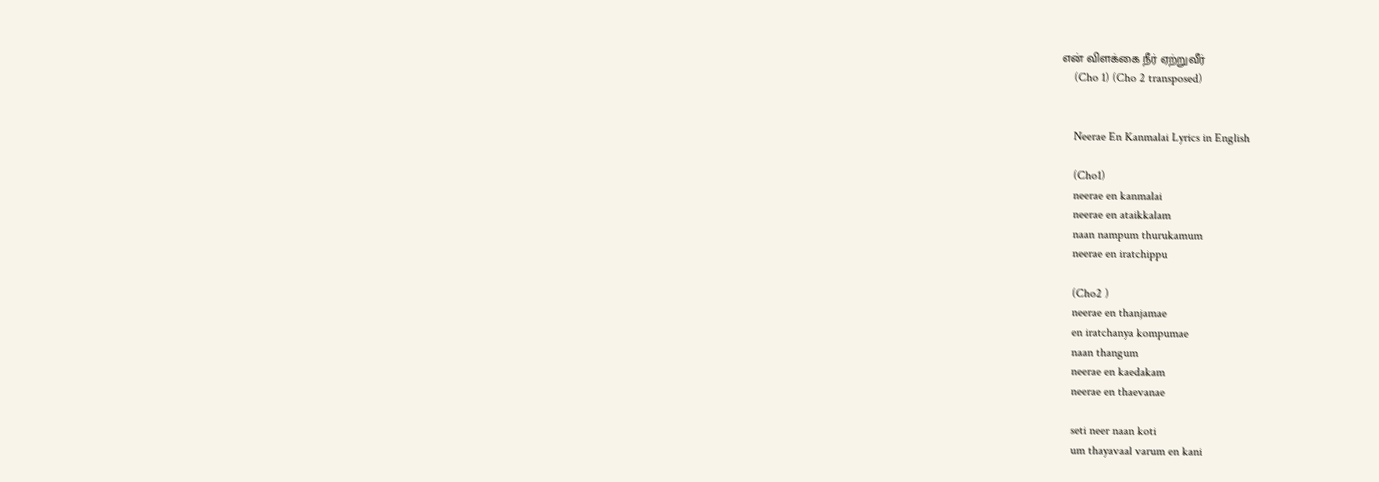என் விளக்கை நீர் ஏற்றுவீர்
    (Cho 1) (Cho 2 transposed)


    Neerae En Kanmalai Lyrics in English

    (Cho1)
    neerae en kanmalai
    neerae en ataikkalam
    naan nampum thurukamum
    neerae en iratchippu

    (Cho2 )
    neerae en thanjamae
    en iratchanya kompumae
    naan thangum
    neerae en kaedakam
    neerae en thaevanae

    seti neer naan koti
    um thayavaal varum en kani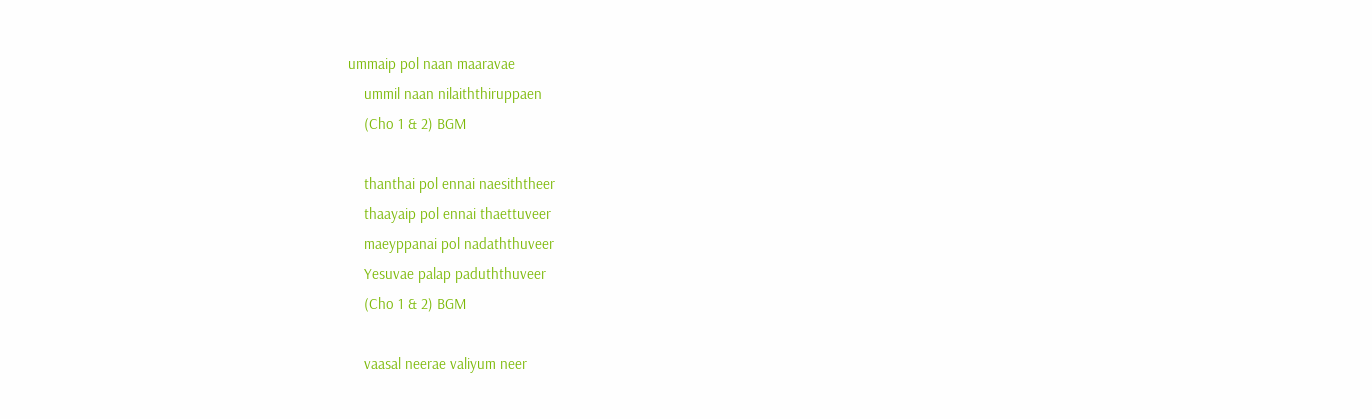ummaip pol naan maaravae
    ummil naan nilaiththiruppaen
    (Cho 1 & 2) BGM

    thanthai pol ennai naesiththeer
    thaayaip pol ennai thaettuveer
    maeyppanai pol nadaththuveer
    Yesuvae palap paduththuveer
    (Cho 1 & 2) BGM

    vaasal neerae valiyum neer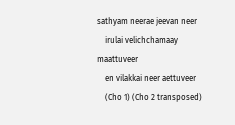sathyam neerae jeevan neer
    irulai velichchamaay maattuveer
    en vilakkai neer aettuveer
    (Cho 1) (Cho 2 transposed)